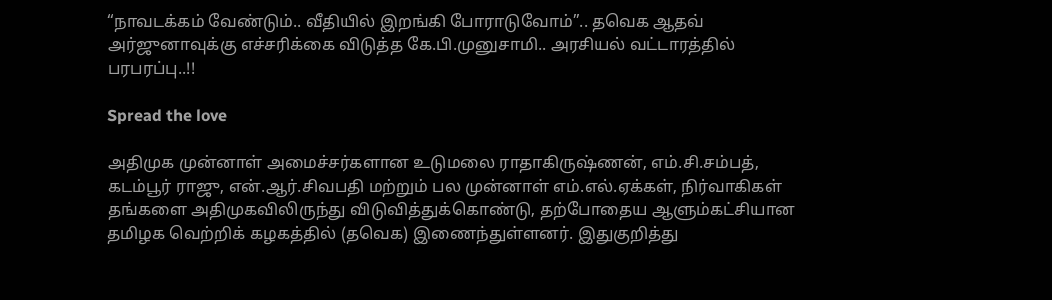“நாவடக்கம் வேண்டும்.. வீதியில் இறங்கி போராடுவோம்”.. தவெக ஆதவ் அர்ஜுனாவுக்கு எச்சரிக்கை விடுத்த கே.பி.முனுசாமி.. அரசியல் வட்டாரத்தில் பரபரப்பு..!!

Spread the love

அதிமுக முன்னாள் அமைச்சர்களான உடுமலை ராதாகிருஷ்ணன், எம்.சி.சம்பத், கடம்பூர் ராஜு, என்.ஆர்.சிவபதி மற்றும் பல முன்னாள் எம்.எல்.ஏக்கள், நிர்வாகிகள் தங்களை அதிமுகவிலிருந்து விடுவித்துக்கொண்டு, தற்போதைய ஆளும்கட்சியான தமிழக வெற்றிக் கழகத்தில் (தவெக) இணைந்துள்ளனர். இதுகுறித்து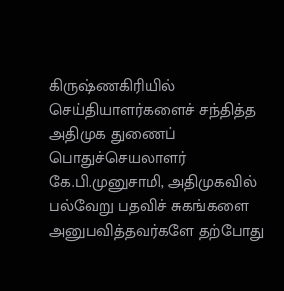கிருஷ்ணகிரியில் செய்தியாளர்களைச் சந்தித்த அதிமுக துணைப் பொதுச்செயலாளர் கே.பி.முனுசாமி, அதிமுகவில் பல்வேறு பதவிச் சுகங்களை அனுபவித்தவர்களே தற்போது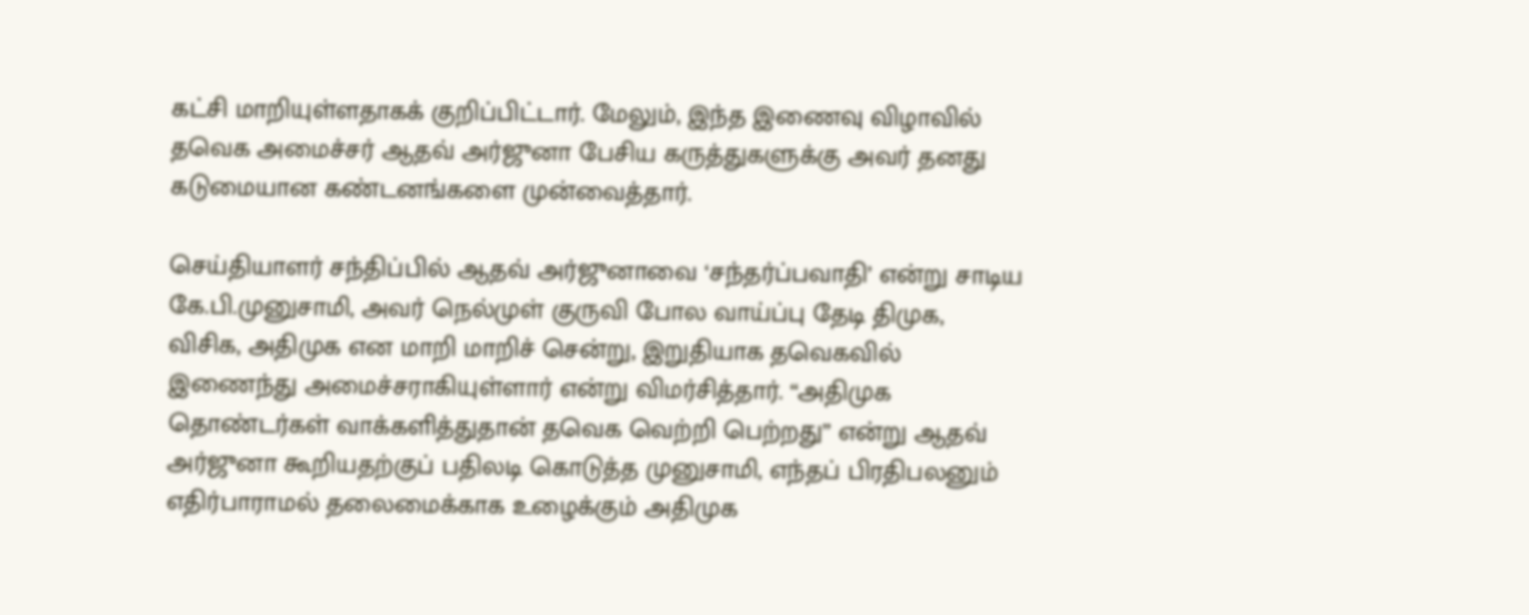கட்சி மாறியுள்ளதாகக் குறிப்பிட்டார். மேலும், இந்த இணைவு விழாவில் தவெக அமைச்சர் ஆதவ் அர்ஜுனா பேசிய கருத்துகளுக்கு அவர் தனது கடுமையான கண்டனங்களை முன்வைத்தார்.

செய்தியாளர் சந்திப்பில் ஆதவ் அர்ஜுனாவை ‘சந்தர்ப்பவாதி’ என்று சாடிய கே.பி.முனுசாமி, அவர் நெல்முள் குருவி போல வாய்ப்பு தேடி திமுக, விசிக, அதிமுக என மாறி மாறிச் சென்று, இறுதியாக தவெகவில் இணைந்து அமைச்சராகியுள்ளார் என்று விமர்சித்தார். “அதிமுக தொண்டர்கள் வாக்களித்துதான் தவெக வெற்றி பெற்றது” என்று ஆதவ் அர்ஜுனா கூறியதற்குப் பதிலடி கொடுத்த முனுசாமி, எந்தப் பிரதிபலனும் எதிர்பாராமல் தலைமைக்காக உழைக்கும் அதிமுக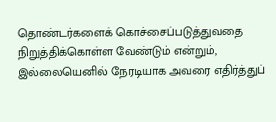தொண்டர்களைக் கொச்சைப்படுத்துவதை நிறுத்திக்கொள்ள வேண்டும் என்றும், இல்லையெனில் நேரடியாக அவரை எதிர்த்துப்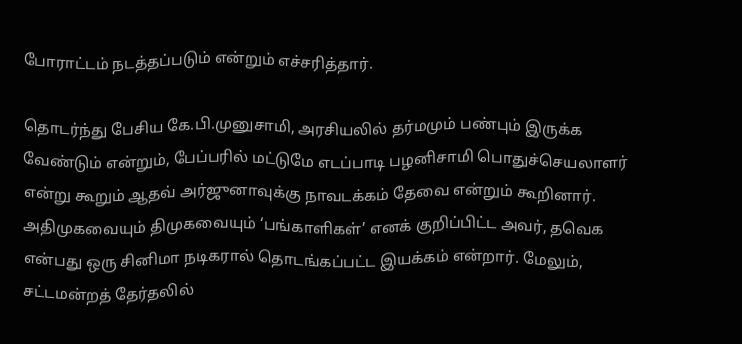போராட்டம் நடத்தப்படும் என்றும் எச்சரித்தார்.

தொடர்ந்து பேசிய கே.பி.முனுசாமி, அரசியலில் தர்மமும் பண்பும் இருக்க வேண்டும் என்றும், பேப்பரில் மட்டுமே எடப்பாடி பழனிசாமி பொதுச்செயலாளர் என்று கூறும் ஆதவ் அர்ஜுனாவுக்கு நாவடக்கம் தேவை என்றும் கூறினார். அதிமுகவையும் திமுகவையும் ‘பங்காளிகள்’ எனக் குறிப்பிட்ட அவர், தவெக என்பது ஒரு சினிமா நடிகரால் தொடங்கப்பட்ட இயக்கம் என்றார். மேலும், சட்டமன்றத் தேர்தலில்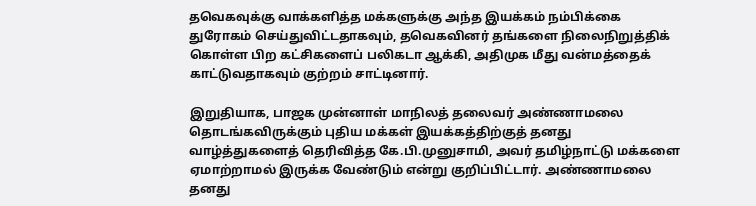தவெகவுக்கு வாக்களித்த மக்களுக்கு அந்த இயக்கம் நம்பிக்கை துரோகம் செய்துவிட்டதாகவும், தவெகவினர் தங்களை நிலைநிறுத்திக் கொள்ள பிற கட்சிகளைப் பலிகடா ஆக்கி, அதிமுக மீது வன்மத்தைக் காட்டுவதாகவும் குற்றம் சாட்டினார்.

இறுதியாக, பாஜக முன்னாள் மாநிலத் தலைவர் அண்ணாமலை தொடங்கவிருக்கும் புதிய மக்கள் இயக்கத்திற்குத் தனது வாழ்த்துகளைத் தெரிவித்த கே.பி.முனுசாமி, அவர் தமிழ்நாட்டு மக்களை ஏமாற்றாமல் இருக்க வேண்டும் என்று குறிப்பிட்டார். அண்ணாமலை தனது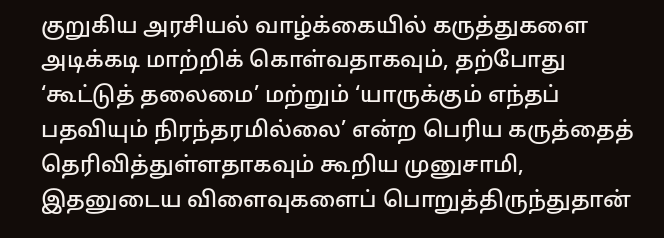குறுகிய அரசியல் வாழ்க்கையில் கருத்துகளை அடிக்கடி மாற்றிக் கொள்வதாகவும், தற்போது ‘கூட்டுத் தலைமை’ மற்றும் ‘யாருக்கும் எந்தப் பதவியும் நிரந்தரமில்லை’ என்ற பெரிய கருத்தைத் தெரிவித்துள்ளதாகவும் கூறிய முனுசாமி, இதனுடைய விளைவுகளைப் பொறுத்திருந்துதான்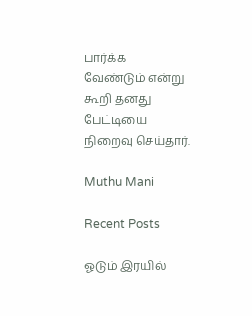பார்க்க வேண்டும் என்று கூறி தனது பேட்டியை நிறைவு செய்தார்.

Muthu Mani

Recent Posts

ஓடும் இரயில்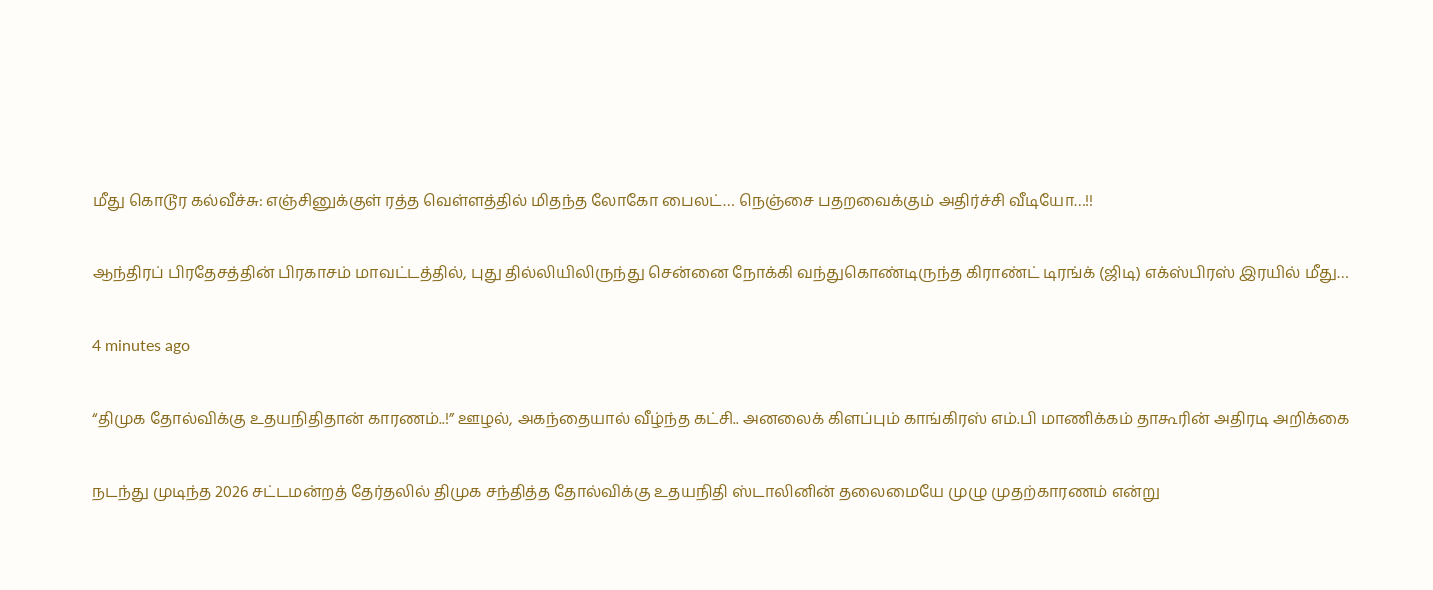மீது கொடூர கல்வீச்சு: எஞ்சினுக்குள் ரத்த வெள்ளத்தில் மிதந்த லோகோ பைலட்… நெஞ்சை பதறவைக்கும் அதிர்ச்சி வீடியோ…!!

ஆந்திரப் பிரதேசத்தின் பிரகாசம் மாவட்டத்தில், புது தில்லியிலிருந்து சென்னை நோக்கி வந்துகொண்டிருந்த கிராண்ட் டிரங்க் (ஜிடி) எக்ஸ்பிரஸ் இரயில் மீது…

4 minutes ago

“திமுக தோல்விக்கு உதயநிதிதான் காரணம்..!” ஊழல், அகந்தையால் வீழ்ந்த கட்சி.. அனலைக் கிளப்பும் காங்கிரஸ் எம்.பி மாணிக்கம் தாகூரின் அதிரடி அறிக்கை

நடந்து முடிந்த 2026 சட்டமன்றத் தேர்தலில் திமுக சந்தித்த தோல்விக்கு உதயநிதி ஸ்டாலினின் தலைமையே முழு முதற்காரணம் என்று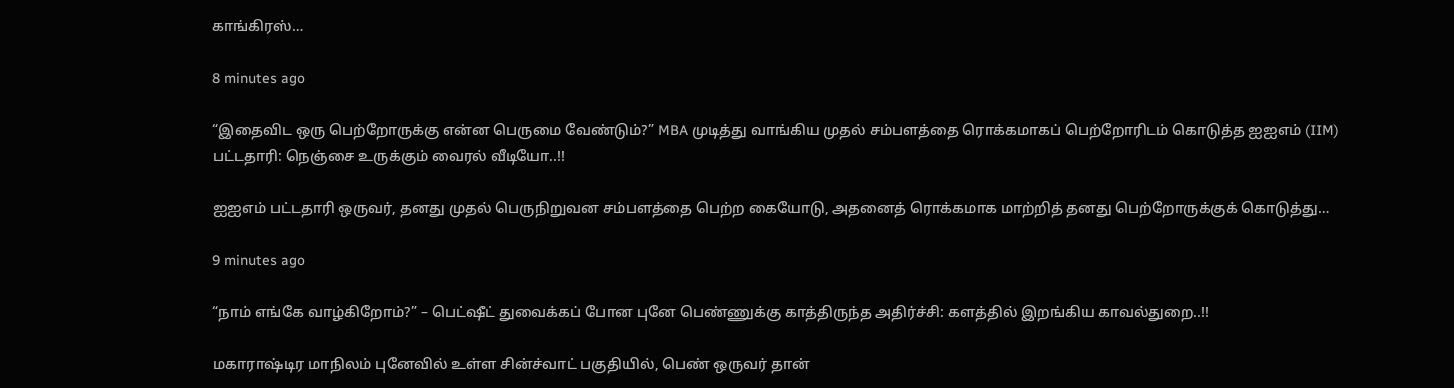காங்கிரஸ்…

8 minutes ago

“இதைவிட ஒரு பெற்றோருக்கு என்ன பெருமை வேண்டும்?” MBA முடித்து வாங்கிய முதல் சம்பளத்தை ரொக்கமாகப் பெற்றோரிடம் கொடுத்த ஐஐஎம் (IIM) பட்டதாரி: நெஞ்சை உருக்கும் வைரல் வீடியோ..!!

ஐஐஎம் பட்டதாரி ஒருவர், தனது முதல் பெருநிறுவன சம்பளத்தை பெற்ற கையோடு, அதனைத் ரொக்கமாக மாற்றித் தனது பெற்றோருக்குக் கொடுத்து…

9 minutes ago

“நாம் எங்கே வாழ்கிறோம்?” – பெட்ஷீட் துவைக்கப் போன புனே பெண்ணுக்கு காத்திருந்த அதிர்ச்சி: களத்தில் இறங்கிய காவல்துறை..!!

மகாராஷ்டிர மாநிலம் புனேவில் உள்ள சின்ச்வாட் பகுதியில், பெண் ஒருவர் தான்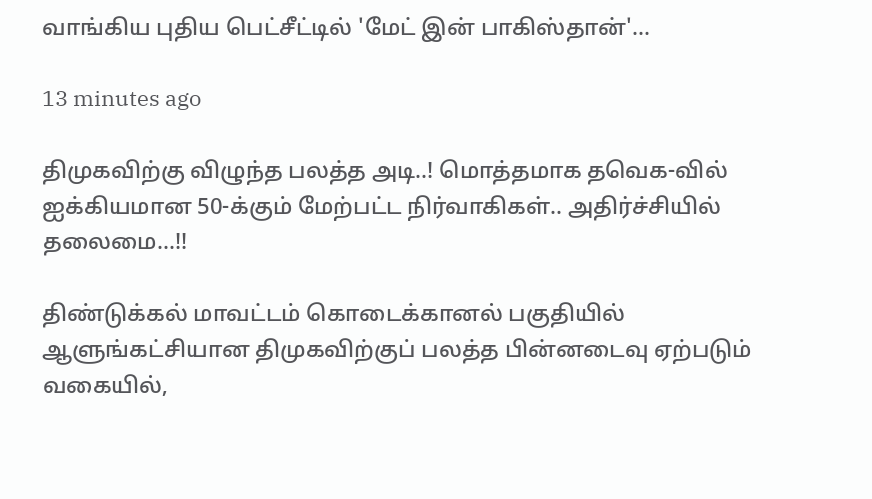வாங்கிய புதிய பெட்சீட்டில் 'மேட் இன் பாகிஸ்தான்'…

13 minutes ago

திமுகவிற்கு விழுந்த பலத்த அடி..! மொத்தமாக தவெக-வில் ஐக்கியமான 50-க்கும் மேற்பட்ட நிர்வாகிகள்.. அதிர்ச்சியில் தலைமை…!!

திண்டுக்கல் மாவட்டம் கொடைக்கானல் பகுதியில் ஆளுங்கட்சியான திமுகவிற்குப் பலத்த பின்னடைவு ஏற்படும் வகையில்,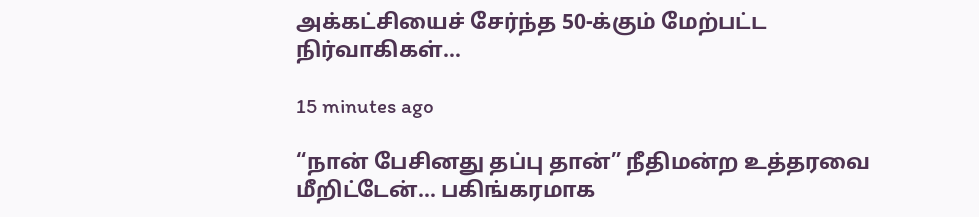அக்கட்சியைச் சேர்ந்த 50-க்கும் மேற்பட்ட நிர்வாகிகள்…

15 minutes ago

“நான் பேசினது தப்பு தான்” நீதிமன்ற உத்தரவை மீறிட்டேன்… பகிங்கரமாக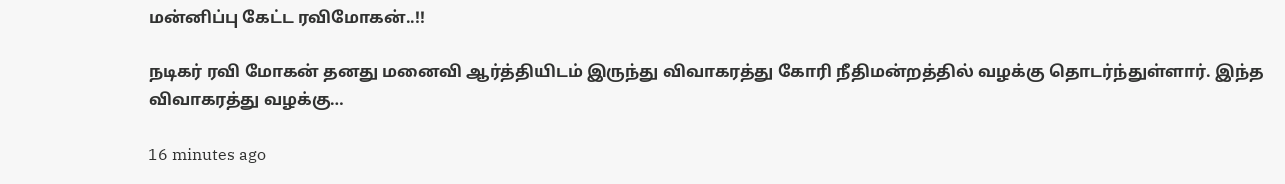மன்னிப்பு கேட்ட ரவிமோகன்..!!

நடிகர் ரவி மோகன் தனது மனைவி ஆர்த்தியிடம் இருந்து விவாகரத்து கோரி நீதிமன்றத்தில் வழக்கு தொடர்ந்துள்ளார். இந்த விவாகரத்து வழக்கு…

16 minutes ago